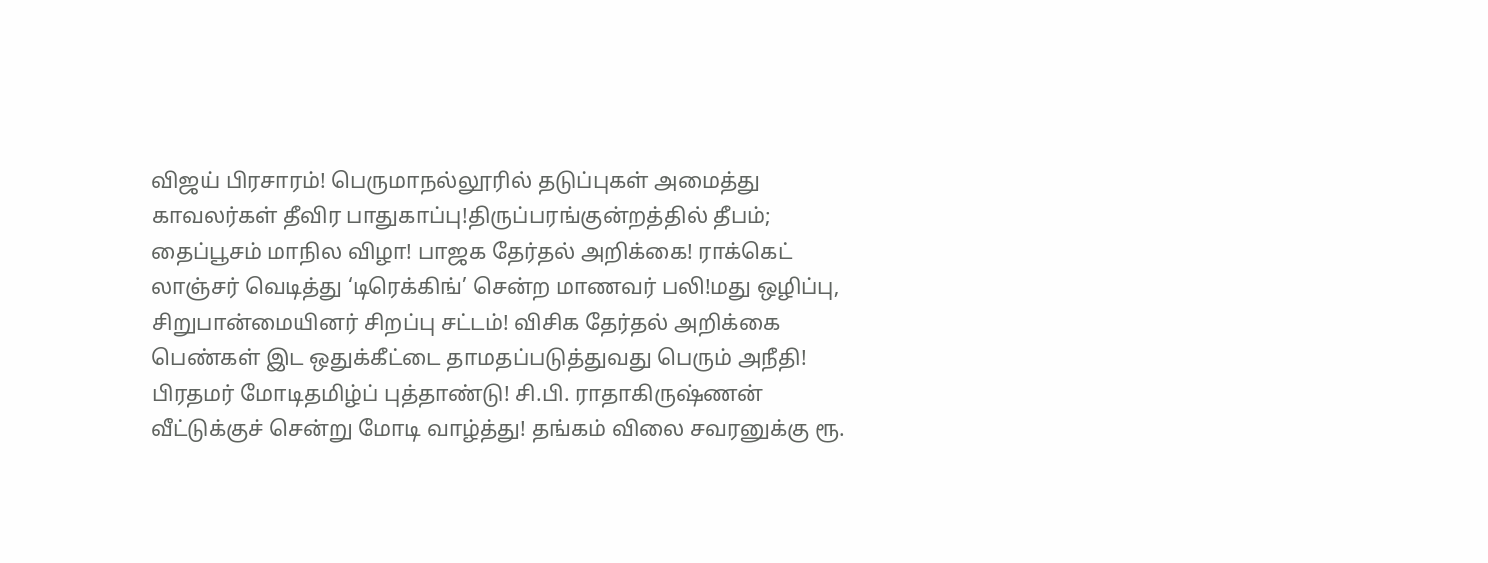விஜய் பிரசாரம்! பெருமாநல்லூரில் தடுப்புகள் அமைத்து காவலர்கள் தீவிர பாதுகாப்பு!திருப்பரங்குன்றத்தில் தீபம்; தைப்பூசம் மாநில விழா! பாஜக தேர்தல் அறிக்கை! ராக்கெட் லாஞ்சர் வெடித்து ‘டிரெக்கிங்’ சென்ற மாணவர் பலி!மது ஒழிப்பு, சிறுபான்மையினர் சிறப்பு சட்டம்! விசிக தேர்தல் அறிக்கை பெண்கள் இட ஒதுக்கீட்டை தாமதப்படுத்துவது பெரும் அநீதி! பிரதமர் மோடிதமிழ்ப் புத்தாண்டு! சி.பி. ராதாகிருஷ்ணன் வீட்டுக்குச் சென்று மோடி வாழ்த்து! தங்கம் விலை சவரனுக்கு ரூ.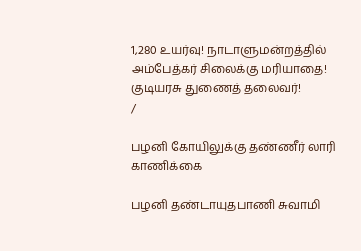1,280 உயர்வு! நாடாளுமன்றத்தில் அம்பேத்கர் சிலைக்கு மரியாதை! குடியரசு துணைத் தலைவர்!
/

பழனி கோயிலுக்கு தண்ணீர் லாரி காணிக்கை

பழனி தண்டாயுதபாணி சுவாமி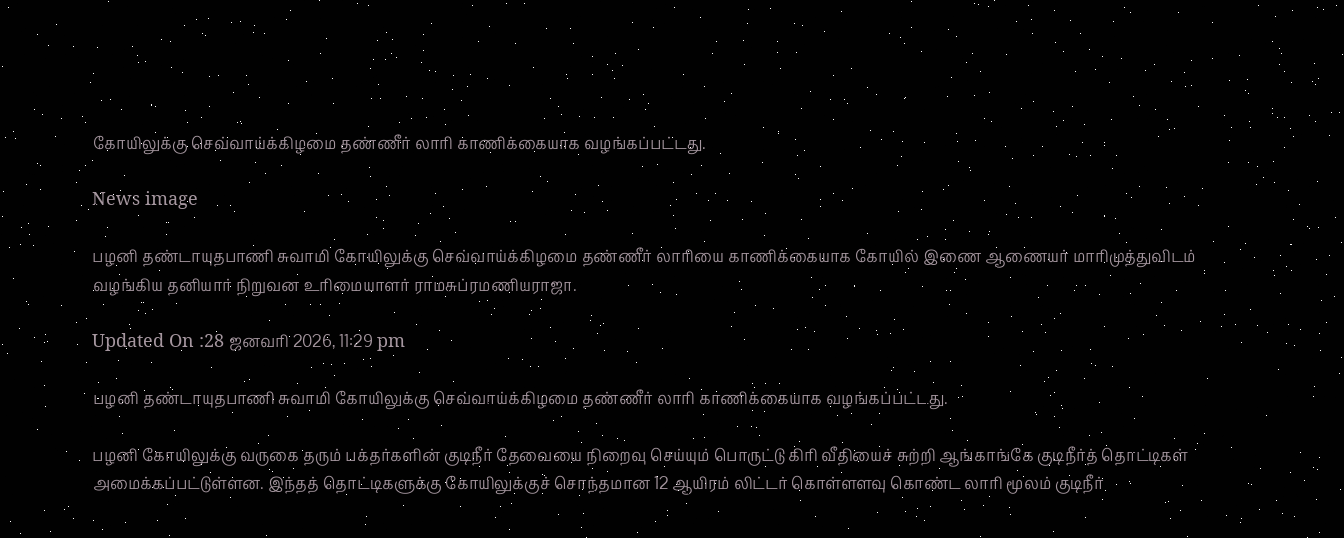கோயிலுக்கு செவ்வாய்க்கிழமை தண்ணீர் லாரி காணிக்கையாக வழங்கப்பட்டது.

News image

பழனி தண்டாயுதபாணி சுவாமி கோயிலுக்கு செவ்வாய்க்கிழமை தண்ணீர் லாரியை காணிக்கையாக கோயில் இணை ஆணையர் மாரிமுத்துவிடம் வழங்கிய தனியார் நிறுவன உரிமையாளர் ராமசுப்ரமணியராஜா.

Updated On :28 ஜனவரி 2026, 11:29 pm

பழனி தண்டாயுதபாணி சுவாமி கோயிலுக்கு செவ்வாய்க்கிழமை தண்ணீர் லாரி காணிக்கையாக வழங்கப்பட்டது.

பழனி கோயிலுக்கு வருகை தரும் பக்தர்களின் குடிநீர் தேவையை நிறைவு செய்யும் பொருட்டு கிரி வீதியைச் சுற்றி ஆங்காங்கே குடிநீர்த் தொட்டிகள் அமைக்கப்பட்டுள்ளன. இந்தத் தொட்டிகளுக்கு கோயிலுக்குச் சொந்தமான 12 ஆயிரம் லிட்டர் கொள்ளளவு கொண்ட லாரி மூலம் குடிநீர்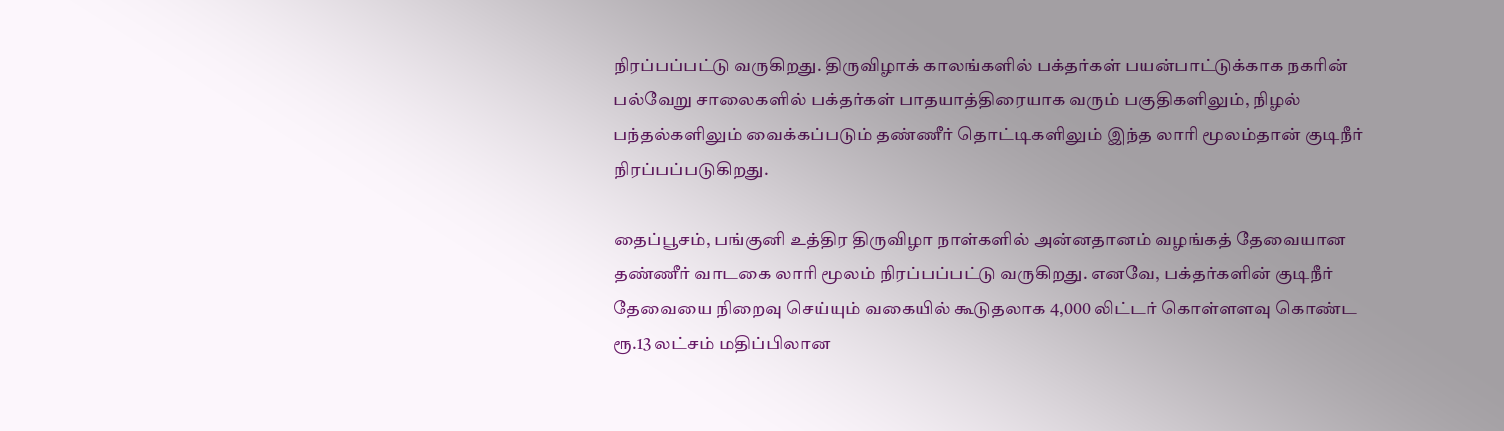நிரப்பப்பட்டு வருகிறது. திருவிழாக் காலங்களில் பக்தர்கள் பயன்பாட்டுக்காக நகரின் பல்வேறு சாலைகளில் பக்தர்கள் பாதயாத்திரையாக வரும் பகுதிகளிலும், நிழல் பந்தல்களிலும் வைக்கப்படும் தண்ணீர் தொட்டிகளிலும் இந்த லாரி மூலம்தான் குடிநீர் நிரப்பப்படுகிறது.

தைப்பூசம், பங்குனி உத்திர திருவிழா நாள்களில் அன்னதானம் வழங்கத் தேவையான தண்ணீர் வாடகை லாரி மூலம் நிரப்பப்பட்டு வருகிறது. எனவே, பக்தர்களின் குடிநீர் தேவையை நிறைவு செய்யும் வகையில் கூடுதலாக 4,000 லிட்டர் கொள்ளளவு கொண்ட ரூ.13 லட்சம் மதிப்பிலான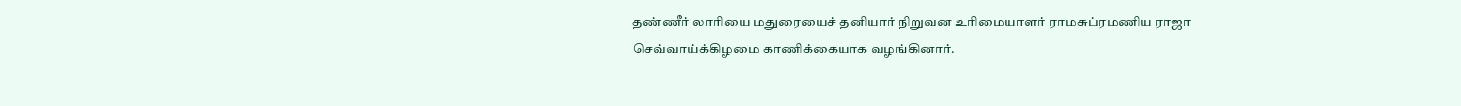தண்ணீர் லாரியை மதுரையைச் தனியார் நிறுவன உரிமையாளர் ராமசுப்ரமணிய ராஜா செவ்வாய்க்கிழமை காணிக்கையாக வழங்கினார்.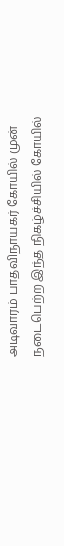அடிவாரம் பாதவிநாயகர் கோயில் முன் நடைபெற்ற இந்த நிகழ்ச்சியில் கோயில்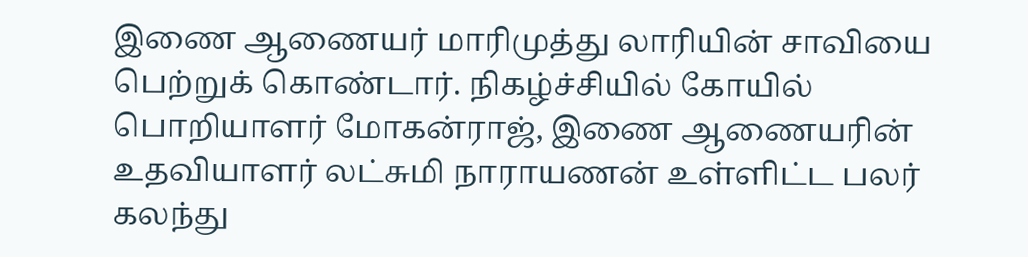இணை ஆணையர் மாரிமுத்து லாரியின் சாவியை பெற்றுக் கொண்டார். நிகழ்ச்சியில் கோயில் பொறியாளர் மோகன்ராஜ், இணை ஆணையரின் உதவியாளர் லட்சுமி நாராயணன் உள்ளிட்ட பலர் கலந்து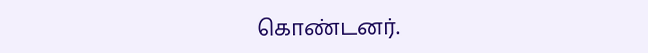கொண்டனர்.